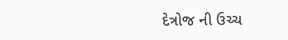દેત્રોજ ની ઉચ્ચ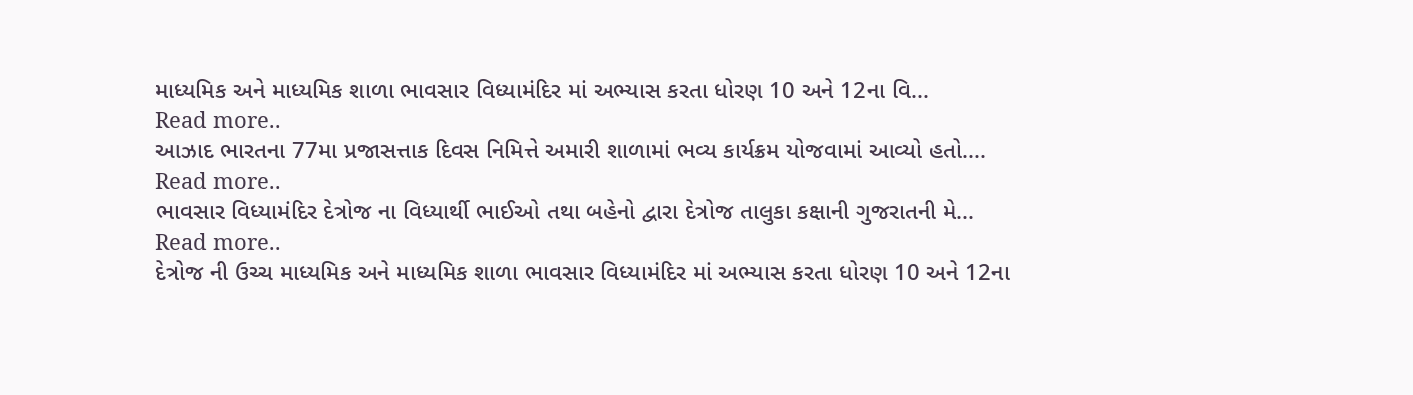માધ્યમિક અને માધ્યમિક શાળા ભાવસાર વિધ્યામંદિર માં અભ્યાસ કરતા ધોરણ 10 અને 12ના વિ...
Read more..
આઝાદ ભારતના 77મા પ્રજાસત્તાક દિવસ નિમિત્તે અમારી શાળામાં ભવ્ય કાર્યક્રમ યોજવામાં આવ્યો હતો....
Read more..
ભાવસાર વિધ્યામંદિર દેત્રોજ ના વિધ્યાર્થી ભાઈઓ તથા બહેનો દ્વારા દેત્રોજ તાલુકા કક્ષાની ગુજરાતની મે...
Read more..
દેત્રોજ ની ઉચ્ચ માધ્યમિક અને માધ્યમિક શાળા ભાવસાર વિધ્યામંદિર માં અભ્યાસ કરતા ધોરણ 10 અને 12ના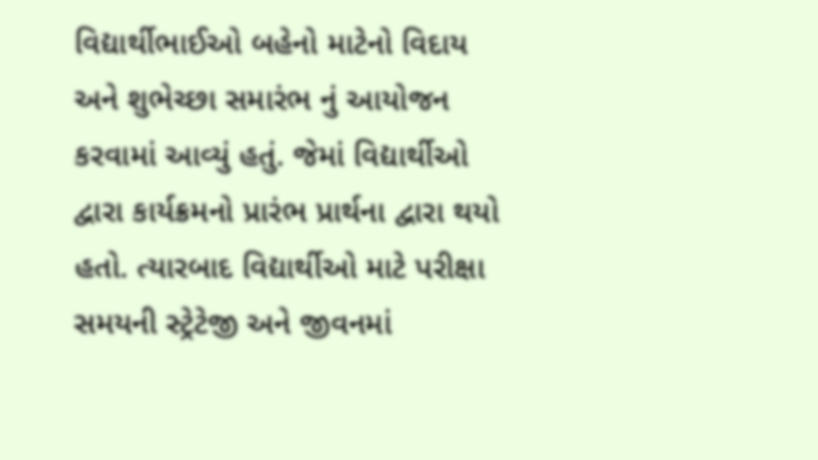વિદ્યાર્થીભાઈઓ બહેનો માટેનો વિદાય અને શુભેચ્છા સમારંભ નું આયોજન કરવામાં આવ્યું હતું. જેમાં વિદ્યાર્થીઓ દ્વારા કાર્યક્રમનો પ્રારંભ પ્રાર્થના દ્વારા થયો હતો. ત્યારબાદ વિદ્યાર્થીઓ માટે પરીક્ષા સમયની સ્ટ્રેટેજી અને જીવનમાં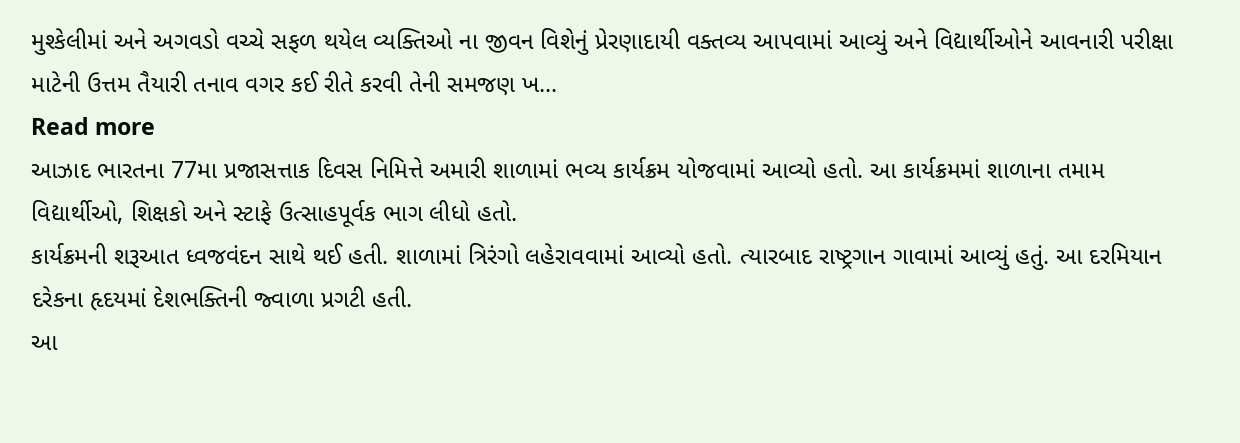મુશ્કેલીમાં અને અગવડો વચ્ચે સફળ થયેલ વ્યક્તિઓ ના જીવન વિશેનું પ્રેરણાદાયી વક્તવ્ય આપવામાં આવ્યું અને વિદ્યાર્થીઓને આવનારી પરીક્ષા માટેની ઉત્તમ તૈયારી તનાવ વગર કઈ રીતે કરવી તેની સમજણ ખ...
Read more
આઝાદ ભારતના 77મા પ્રજાસત્તાક દિવસ નિમિત્તે અમારી શાળામાં ભવ્ય કાર્યક્રમ યોજવામાં આવ્યો હતો. આ કાર્યક્રમમાં શાળાના તમામ વિદ્યાર્થીઓ, શિક્ષકો અને સ્ટાફે ઉત્સાહપૂર્વક ભાગ લીધો હતો.
કાર્યક્રમની શરૂઆત ધ્વજવંદન સાથે થઈ હતી. શાળામાં ત્રિરંગો લહેરાવવામાં આવ્યો હતો. ત્યારબાદ રાષ્ટ્રગાન ગાવામાં આવ્યું હતું. આ દરમિયાન દરેકના હૃદયમાં દેશભક્તિની જ્વાળા પ્રગટી હતી.
આ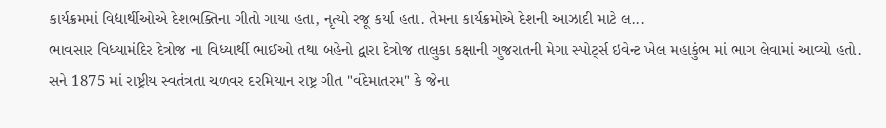કાર્યક્રમમાં વિદ્યાર્થીઓએ દેશભક્તિના ગીતો ગાયા હતા, નૃત્યો રજૂ કર્યા હતા. તેમના કાર્યક્રમોએ દેશની આઝાદી માટે લ...
ભાવસાર વિધ્યામંદિર દેત્રોજ ના વિધ્યાર્થી ભાઈઓ તથા બહેનો દ્વારા દેત્રોજ તાલુકા કક્ષાની ગુજરાતની મેગા સ્પોર્ટ્સ ઇવેન્ટ ખેલ મહાકુંભ માં ભાગ લેવામાં આવ્યો હતો.
સને 1875 માં રાષ્ટ્રીય સ્વતંત્રતા ચળવર દરમિયાન રાષ્ટ્ર ગીત "વંદેમાતરમ" કે જેના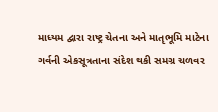માધ્યમ દ્વારા રાષ્ટ્ર ચેતના અને માતૃભૂમિ માટેના ગર્વની એકસૂત્રતાના સંદેશ થકી સમગ્ર ચળવર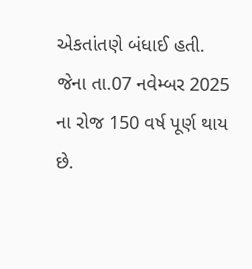એકતાંતણે બંધાઈ હતી. જેના તા.07 નવેમ્બર 2025 ના રોજ 150 વર્ષ પૂર્ણ થાય છે.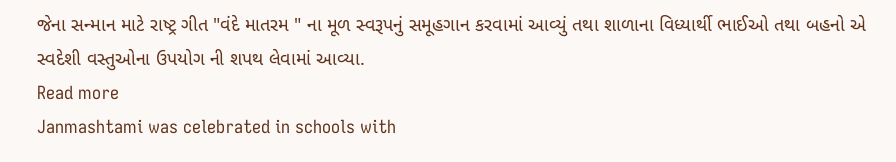જેના સન્માન માટે રાષ્ટ્ર ગીત "વંદે માતરમ " ના મૂળ સ્વરૂપનું સમૂહગાન કરવામાં આવ્યું તથા શાળાના વિધ્યાર્થી ભાઈઓ તથા બહનો એ સ્વદેશી વસ્તુઓના ઉપયોગ ની શપથ લેવામાં આવ્યા.
Read more
Janmashtami was celebrated in schools with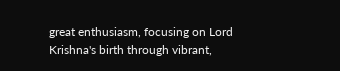great enthusiasm, focusing on Lord Krishna's birth through vibrant,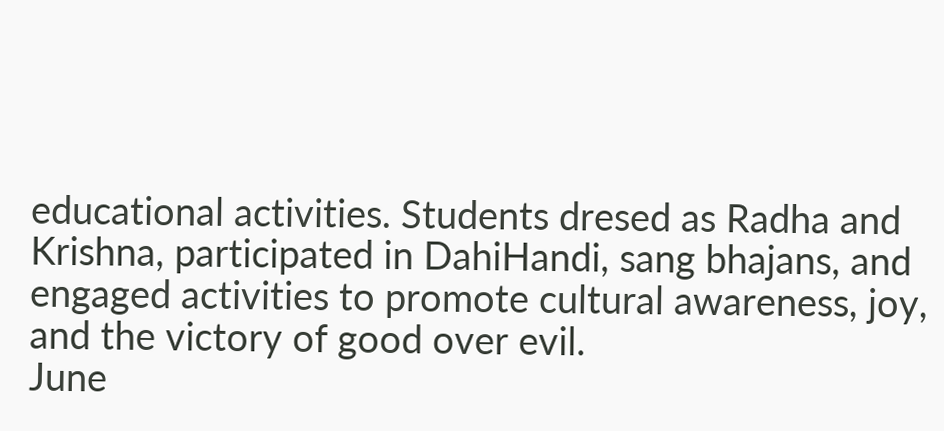educational activities. Students dresed as Radha and Krishna, participated in DahiHandi, sang bhajans, and engaged activities to promote cultural awareness, joy, and the victory of good over evil.
June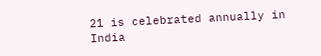21 is celebrated annually in India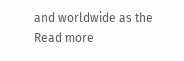and worldwide as the
Read more